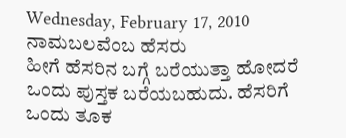Wednesday, February 17, 2010
ನಾಮಬಲವೆಂಬ ಹೆಸರು
ಹೀಗೆ ಹೆಸರಿನ ಬಗ್ಗೆ ಬರೆಯುತ್ತಾ ಹೋದರೆ ಒಂದು ಪುಸ್ತಕ ಬರೆಯಬಹುದು. ಹೆಸರಿಗೆ ಒಂದು ತೂಕ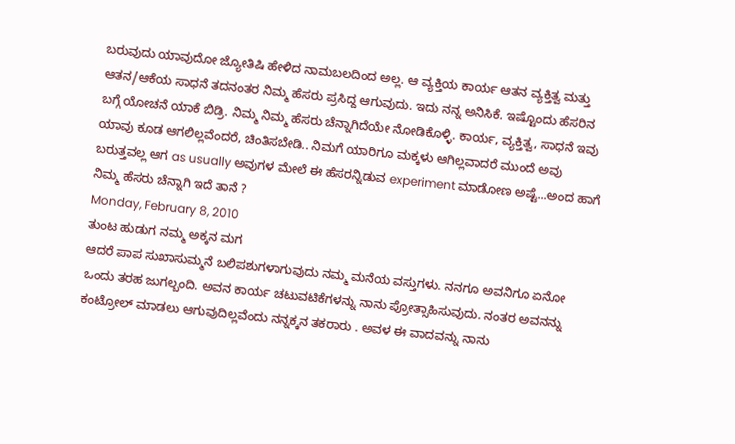ಬರುವುದು ಯಾವುದೋ ಜ್ಯೋತಿಷಿ ಹೇಳಿದ ನಾಮಬಲದಿಂದ ಅಲ್ಲ. ಆ ವ್ಯಕ್ತಿಯ ಕಾರ್ಯ ಆತನ ವ್ಯಕ್ತಿತ್ವ ಮತ್ತು ಆತನ/ಆಕೆಯ ಸಾಧನೆ ತದನಂತರ ನಿಮ್ಮ ಹೆಸರು ಪ್ರಸಿದ್ದ ಆಗುವುದು. ಇದು ನನ್ನ ಅನಿಸಿಕೆ. ಇಷ್ಟೊಂದು ಹೆಸರಿನ ಬಗ್ಗೆ ಯೋಚನೆ ಯಾಕೆ ಬಿಡ್ರಿ. ನಿಮ್ಮ ನಿಮ್ಮ ಹೆಸರು ಚೆನ್ನಾಗಿದೆಯೇ ನೋಡಿಕೊಳ್ಳಿ. ಕಾರ್ಯ, ವ್ಯಕ್ತಿತ್ವ, ಸಾಧನೆ ಇವು ಯಾವು ಕೂಡ ಆಗಲಿಲ್ಲವೆಂದರೆ, ಚಿಂತಿಸಬೇಡಿ.. ನಿಮಗೆ ಯಾರಿಗೂ ಮಕ್ಕಳು ಆಗಿಲ್ಲವಾದರೆ ಮುಂದೆ ಅವು ಬರುತ್ತವಲ್ಲ ಆಗ as usually ಅವುಗಳ ಮೇಲೆ ಈ ಹೆಸರನ್ನಿಡುವ experiment ಮಾಡೋಣ ಅಷ್ಟೆ...ಅಂದ ಹಾಗೆ ನಿಮ್ಮ ಹೆಸರು ಚೆನ್ನಾಗಿ ಇದೆ ತಾನೆ ?
Monday, February 8, 2010
ತುಂಟ ಹುಡುಗ ನಮ್ಮ ಅಕ್ಕನ ಮಗ
ಆದರೆ ಪಾಪ ಸುಖಾಸುಮ್ಮನೆ ಬಲಿಪಶುಗಳಾಗುವುದು ನಮ್ಮ ಮನೆಯ ವಸ್ತುಗಳು. ನನಗೂ ಅವನಿಗೂ ಏನೋ ಒಂದು ತರಹ ಜುಗಲ್ಬಂದಿ. ಅವನ ಕಾರ್ಯ ಚಟುವಟಿಕೆಗಳನ್ನು ನಾನು ಪ್ರೋತ್ಸಾಹಿಸುವುದು. ನಂತರ ಅವನನ್ನು ಕಂಟ್ರೋಲ್ ಮಾಡಲು ಆಗುವುದಿಲ್ಲವೆಂದು ನನ್ನಕ್ಕನ ತಕರಾರು . ಅವಳ ಈ ವಾದವನ್ನು ನಾನು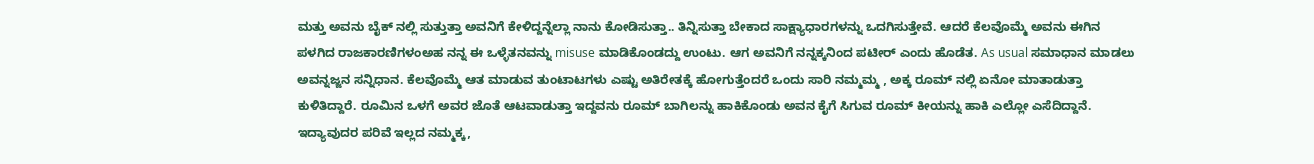ಮತ್ತು ಅವನು ಬೈಕ್ ನಲ್ಲಿ ಸುತ್ತುತ್ತಾ ಅವನಿಗೆ ಕೇಳಿದ್ದನ್ನೆಲ್ಲಾ ನಾನು ಕೋಡಿಸುತ್ತಾ.. ತಿನ್ನಿಸುತ್ತಾ ಬೇಕಾದ ಸಾಕ್ಷ್ಯಾಧಾರಗಳನ್ನು ಒದಗಿಸುತ್ತೇವೆ. ಆದರೆ ಕೆಲವೊಮ್ಮೆ ಅವನು ಈಗಿನ ಪಳಗಿದ ರಾಜಕಾರಣಿಗಳಂಅಹ ನನ್ನ ಈ ಒಳ್ಳೆತನವನ್ನು misuse ಮಾಡಿಕೊಂಡದ್ದು ಉಂಟು. ಆಗ ಅವನಿಗೆ ನನ್ನಕ್ಕನಿಂದ ಪಟೀರ್ ಎಂದು ಹೊಡೆತ. As usual ಸಮಾಧಾನ ಮಾಡಲು ಅವನ್ನಜ್ಜನ ಸನ್ನಿಧಾನ. ಕೆಲವೊಮ್ಮೆ ಆತ ಮಾಡುವ ತುಂಟಾಟಗಳು ಎಷ್ಟು ಅತಿರೇತಕ್ಕೆ ಹೋಗುತ್ತೆಂದರೆ ಒಂದು ಸಾರಿ ನಮ್ಮಮ್ಮ , ಅಕ್ಕ ರೂಮ್ ನಲ್ಲಿ ಏನೋ ಮಾತಾಡುತ್ತಾ ಕುಳಿತಿದ್ದಾರೆ. ರೂಮಿನ ಒಳಗೆ ಅವರ ಜೊತೆ ಆಟವಾಡುತ್ತಾ ಇದ್ದವನು ರೂಮ್ ಬಾಗಿಲನ್ನು ಹಾಕಿಕೊಂಡು ಅವನ ಕೈಗೆ ಸಿಗುವ ರೂಮ್ ಕೀಯನ್ನು ಹಾಕಿ ಎಲ್ಲೋ ಎಸೆದಿದ್ದಾನೆ. ಇದ್ಯಾವುದರ ಪರಿವೆ ಇಲ್ಲದ ನಮ್ಮಕ್ಕ,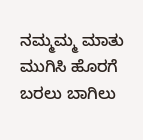ನಮ್ಮಮ್ಮ ಮಾತು ಮುಗಿಸಿ ಹೊರಗೆ ಬರಲು ಬಾಗಿಲು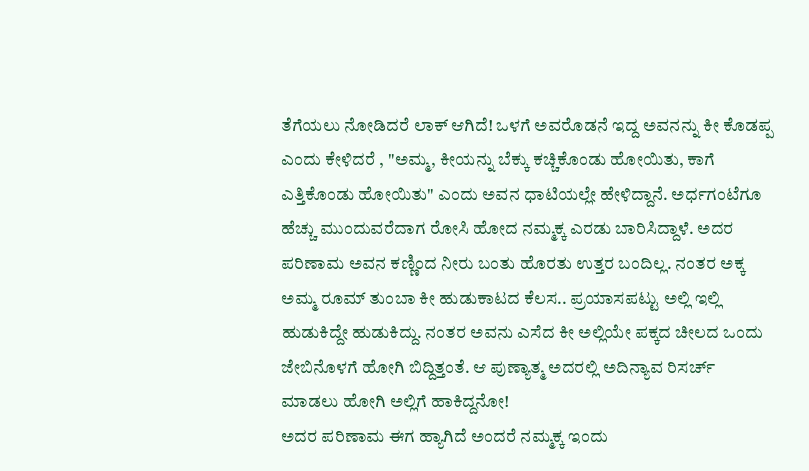ತೆಗೆಯಲು ನೋಡಿದರೆ ಲಾಕ್ ಆಗಿದೆ! ಒಳಗೆ ಅವರೊಡನೆ ಇದ್ದ ಅವನನ್ನು ಕೀ ಕೊಡಪ್ಪ ಎಂದು ಕೇಳಿದರೆ , "ಅಮ್ಮ, ಕೀಯನ್ನು ಬೆಕ್ಕು ಕಚ್ಚಿಕೊಂಡು ಹೋಯಿತು, ಕಾಗೆ ಎತ್ತಿಕೊಂಡು ಹೋಯಿತು" ಎಂದು ಅವನ ಧಾಟಿಯಲ್ಲೇ ಹೇಳಿದ್ದಾನೆ. ಅರ್ಧಗಂಟೆಗೂ ಹೆಚ್ಚು ಮುಂದುವರೆದಾಗ ರೋಸಿ ಹೋದ ನಮ್ಮಕ್ಕ ಎರಡು ಬಾರಿಸಿದ್ದಾಳೆ. ಅದರ ಪರಿಣಾಮ ಅವನ ಕಣ್ಣಿಂದ ನೀರು ಬಂತು ಹೊರತು ಉತ್ತರ ಬಂದಿಲ್ಲ. ನಂತರ ಅಕ್ಕ ಅಮ್ಮ ರೂಮ್ ತುಂಬಾ ಕೀ ಹುಡುಕಾಟದ ಕೆಲಸ.. ಪ್ರಯಾಸಪಟ್ಟು ಅಲ್ಲಿ ಇಲ್ಲಿ ಹುಡುಕಿದ್ದೇ ಹುಡುಕಿದ್ದು. ನಂತರ ಅವನು ಎಸೆದ ಕೀ ಅಲ್ಲಿಯೇ ಪಕ್ಕದ ಚೀಲದ ಒಂದು ಜೇಬಿನೊಳಗೆ ಹೋಗಿ ಬಿದ್ದಿತ್ತಂತೆ. ಆ ಪುಣ್ಯಾತ್ಮ ಅದರಲ್ಲಿ ಅದಿನ್ಯಾವ ರಿಸರ್ಚ್ ಮಾಡಲು ಹೋಗಿ ಅಲ್ಲಿಗೆ ಹಾಕಿದ್ದನೋ!
ಅದರ ಪರಿಣಾಮ ಈಗ ಹ್ಯಾಗಿದೆ ಅಂದರೆ ನಮ್ಮಕ್ಕ ಇಂದು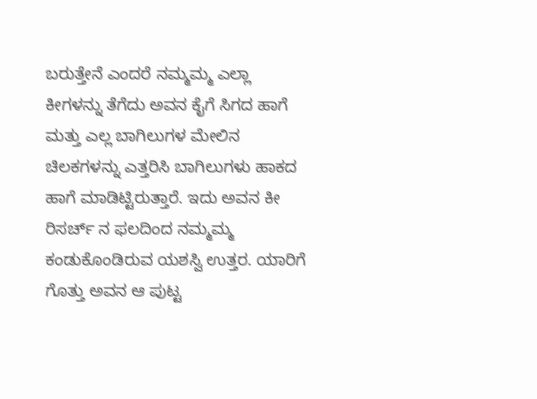ಬರುತ್ತೇನೆ ಎಂದರೆ ನಮ್ಮಮ್ಮ ಎಲ್ಲಾ ಕೀಗಳನ್ನು ತೆಗೆದು ಅವನ ಕೈಗೆ ಸಿಗದ ಹಾಗೆ ಮತ್ತು ಎಲ್ಲ ಬಾಗಿಲುಗಳ ಮೇಲಿನ ಚಿಲಕಗಳನ್ನು ಎತ್ತರಿಸಿ ಬಾಗಿಲುಗಳು ಹಾಕದ ಹಾಗೆ ಮಾಡಿಟ್ಟಿರುತ್ತಾರೆ. ಇದು ಅವನ ಕೀ ರಿಸರ್ಚ್ ನ ಫಲದಿಂದ ನಮ್ಮಮ್ಮ ಕಂಡುಕೊಂಡಿರುವ ಯಶಸ್ವಿ ಉತ್ತರ. ಯಾರಿಗೆ ಗೊತ್ತು ಅವನ ಆ ಪುಟ್ಟ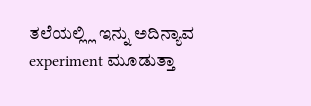ತಲೆಯಲ್ಲ್ಲಿ ಇನ್ನು ಅದಿನ್ಯಾವ experiment ಮೂಡುತ್ತಾ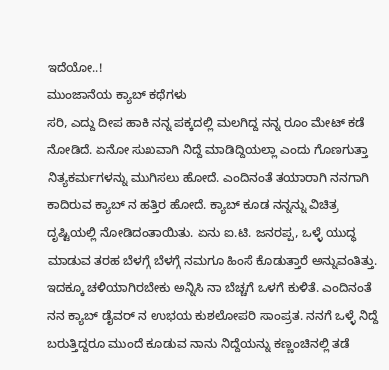ಇದೆಯೋ..!
ಮುಂಜಾನೆಯ ಕ್ಯಾಬ್ ಕಥೆಗಳು
ಸರಿ, ಎದ್ದು ದೀಪ ಹಾಕಿ ನನ್ನ ಪಕ್ಕದಲ್ಲಿ ಮಲಗಿದ್ದ ನನ್ನ ರೂಂ ಮೇಟ್ ಕಡೆ ನೋಡಿದೆ. ಏನೋ ಸುಖವಾಗಿ ನಿದ್ದೆ ಮಾಡಿದ್ದಿಯಲ್ಲಾ ಎಂದು ಗೊಣಗುತ್ತಾ ನಿತ್ಯಕರ್ಮಗಳನ್ನು ಮುಗಿಸಲು ಹೋದೆ. ಎಂದಿನಂತೆ ತಯಾರಾಗಿ ನನಗಾಗಿ ಕಾದಿರುವ ಕ್ಯಾಬ್ ನ ಹತ್ತಿರ ಹೋದೆ. ಕ್ಯಾಬ್ ಕೂಡ ನನ್ನನ್ನು ವಿಚಿತ್ರ ದೃಷ್ಟಿಯಲ್ಲಿ ನೋಡಿದಂತಾಯಿತು. ಏನು ಐ.ಟಿ. ಜನರಪ್ಪ, ಒಳ್ಳೆ ಯುದ್ಧ ಮಾಡುವ ತರಹ ಬೆಳಗ್ಗೆ ಬೆಳಗ್ಗೆ ನಮಗೂ ಹಿಂಸೆ ಕೊಡುತ್ತಾರೆ ಅನ್ನುವಂತಿತ್ತು. ಇದಕ್ಕೂ ಚಳಿಯಾಗಿರಬೇಕು ಅನ್ನಿಸಿ ನಾ ಬೆಚ್ಚಗೆ ಒಳಗೆ ಕುಳಿತೆ. ಎಂದಿನಂತೆ ನನ ಕ್ಯಾಬ್ ಡೈವರ್ ನ ಉಭಯ ಕುಶಲೋಪರಿ ಸಾಂಪ್ರತ. ನನಗೆ ಒಳ್ಳೆ ನಿದ್ದೆ ಬರುತ್ತಿದ್ದರೂ ಮುಂದೆ ಕೂಡುವ ನಾನು ನಿದ್ದೆಯನ್ನು ಕಣ್ಣಂಚಿನಲ್ಲಿ ತಡೆ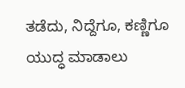ತಡೆದು, ನಿದ್ದೆಗೂ, ಕಣ್ಣಿಗೂ ಯುದ್ಧ ಮಾಡಾಲು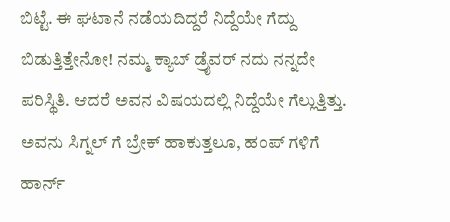ಬಿಟ್ಟೆ. ಈ ಘಟಾನೆ ನಡೆಯದಿದ್ದರೆ ನಿದ್ದೆಯೇ ಗೆದ್ದು ಬಿಡುತ್ತಿತ್ತೇನೋ! ನಮ್ಮ ಕ್ಯಾಬ್ ಡ್ರೈವರ್ ನದು ನನ್ನದೇ ಪರಿಸ್ಥಿತಿ. ಆದರೆ ಅವನ ವಿಷಯದಲ್ಲಿ ನಿದ್ದೆಯೇ ಗೆಲ್ಲುತ್ತಿತ್ತು.
ಅವನು ಸಿಗ್ನಲ್ ಗೆ ಬ್ರೇಕ್ ಹಾಕುತ್ತಲೂ, ಹಂಪ್ ಗಳಿಗೆ ಹಾರ್ನ್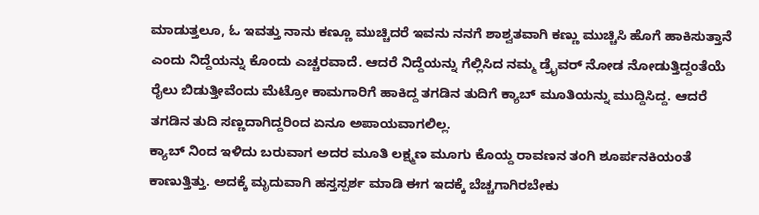ಮಾಡುತ್ತಲೂ, ಓ ಇವತ್ತು ನಾನು ಕಣ್ಣೂ ಮುಚ್ಚಿದರೆ ಇವನು ನನಗೆ ಶಾಶ್ವತವಾಗಿ ಕಣ್ಣು ಮುಚ್ಚಿಸಿ ಹೊಗೆ ಹಾಕಿಸುತ್ತಾನೆ ಎಂದು ನಿದ್ದೆಯನ್ನು ಕೊಂದು ಎಚ್ಚರವಾದೆ. ಆದರೆ ನಿದ್ದೆಯನ್ನು ಗೆಲ್ಲಿಸಿದ ನಮ್ಮ ಡ್ರೈವರ್ ನೋಡ ನೋಡುತ್ತಿದ್ದಂತೆಯೆ ರೈಲು ಬಿಡುತ್ತೀವೆಂದು ಮೆಟ್ರೋ ಕಾಮಗಾರಿಗೆ ಹಾಕಿದ್ದ ತಗಡಿನ ತುದಿಗೆ ಕ್ಯಾಬ್ ಮೂತಿಯನ್ನು ಮುದ್ದಿಸಿದ್ದ. ಆದರೆ ತಗಡಿನ ತುದಿ ಸಣ್ಣದಾಗಿದ್ದರಿಂದ ಏನೂ ಅಪಾಯವಾಗಲಿಲ್ಲ.
ಕ್ಯಾಬ್ ನಿಂದ ಇಳಿದು ಬರುವಾಗ ಅದರ ಮೂತಿ ಲಕ್ಷ್ಮಣ ಮೂಗು ಕೊಯ್ದ ರಾವಣನ ತಂಗಿ ಶೂರ್ಪನಕಿಯಂತೆ ಕಾಣುತ್ತಿತ್ತು. ಅದಕ್ಕೆ ಮೃದುವಾಗಿ ಹಸ್ತಸ್ಪರ್ಶ ಮಾಡಿ ಈಗ ಇದಕ್ಕೆ ಬೆಚ್ಚಗಾಗಿರಬೇಕು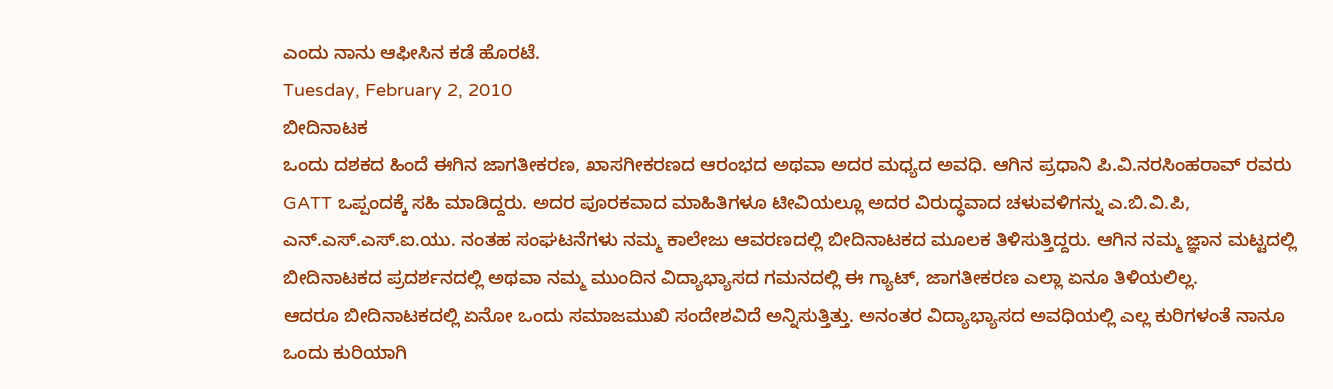ಎಂದು ನಾನು ಆಫೀಸಿನ ಕಡೆ ಹೊರಟೆ.
Tuesday, February 2, 2010
ಬೀದಿನಾಟಕ
ಒಂದು ದಶಕದ ಹಿಂದೆ ಈಗಿನ ಜಾಗತೀಕರಣ, ಖಾಸಗೀಕರಣದ ಆರಂಭದ ಅಥವಾ ಅದರ ಮಧ್ಯದ ಅವಧಿ. ಆಗಿನ ಪ್ರಧಾನಿ ಪಿ.ವಿ.ನರಸಿಂಹರಾವ್ ರವರು GATT ಒಪ್ಪಂದಕ್ಕೆ ಸಹಿ ಮಾಡಿದ್ದರು. ಅದರ ಪೂರಕವಾದ ಮಾಹಿತಿಗಳೂ ಟೀವಿಯಲ್ಲೂ ಅದರ ವಿರುದ್ಧವಾದ ಚಳುವಳಿಗನ್ನು ಎ.ಬಿ.ವಿ.ಪಿ, ಎನ್.ಎಸ್.ಎಸ್.ಐ.ಯು. ನಂತಹ ಸಂಘಟನೆಗಳು ನಮ್ಮ ಕಾಲೇಜು ಆವರಣದಲ್ಲಿ ಬೀದಿನಾಟಕದ ಮೂಲಕ ತಿಳಿಸುತ್ತಿದ್ದರು. ಆಗಿನ ನಮ್ಮ ಜ್ಞಾನ ಮಟ್ಟದಲ್ಲಿ ಬೀದಿನಾಟಕದ ಪ್ರದರ್ಶನದಲ್ಲಿ ಅಥವಾ ನಮ್ಮ ಮುಂದಿನ ವಿದ್ಯಾಭ್ಯಾಸದ ಗಮನದಲ್ಲಿ ಈ ಗ್ಯಾಟ್, ಜಾಗತೀಕರಣ ಎಲ್ಲಾ ಏನೂ ತಿಳಿಯಲಿಲ್ಲ.
ಆದರೂ ಬೀದಿನಾಟಕದಲ್ಲಿ ಏನೋ ಒಂದು ಸಮಾಜಮುಖಿ ಸಂದೇಶವಿದೆ ಅನ್ನಿಸುತ್ತಿತ್ತು. ಅನಂತರ ವಿದ್ಯಾಭ್ಯಾಸದ ಅವಧಿಯಲ್ಲಿ ಎಲ್ಲ ಕುರಿಗಳಂತೆ ನಾನೂ ಒಂದು ಕುರಿಯಾಗಿ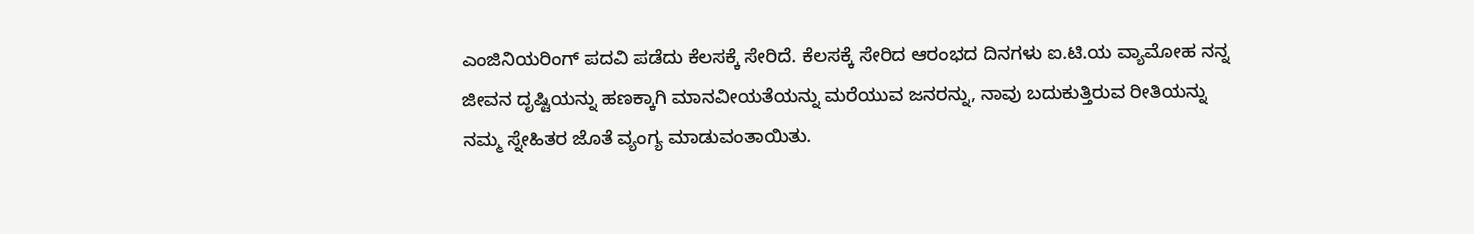ಎಂಜಿನಿಯರಿಂಗ್ ಪದವಿ ಪಡೆದು ಕೆಲಸಕ್ಕೆ ಸೇರಿದೆ. ಕೆಲಸಕ್ಕೆ ಸೇರಿದ ಆರಂಭದ ದಿನಗಳು ಐ.ಟಿ.ಯ ವ್ಯಾಮೋಹ ನನ್ನ ಜೀವನ ದೃಷ್ಟಿಯನ್ನು ಹಣಕ್ಕಾಗಿ ಮಾನವೀಯತೆಯನ್ನು ಮರೆಯುವ ಜನರನ್ನು, ನಾವು ಬದುಕುತ್ತಿರುವ ರೀತಿಯನ್ನು ನಮ್ಮ ಸ್ನೇಹಿತರ ಜೊತೆ ವ್ಯಂಗ್ಯ ಮಾಡುವಂತಾಯಿತು.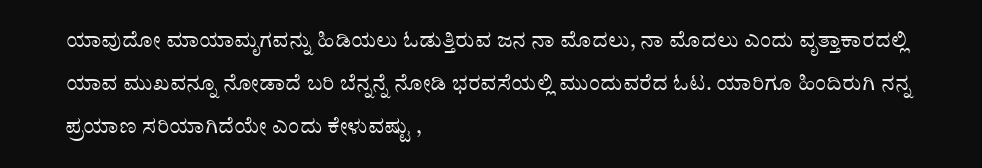ಯಾವುದೋ ಮಾಯಾಮೃಗವನ್ನು ಹಿಡಿಯಲು ಓಡುತ್ತಿರುವ ಜನ ನಾ ಮೊದಲು, ನಾ ಮೊದಲು ಎಂದು ವೃತ್ತಾಕಾರದಲ್ಲಿ ಯಾವ ಮುಖವನ್ನೂ ನೋಡಾದೆ ಬರಿ ಬೆನ್ನನ್ನೆ ನೋಡಿ ಭರವಸೆಯಲ್ಲಿ ಮುಂದುವರೆದ ಓಟ. ಯಾರಿಗೂ ಹಿಂದಿರುಗಿ ನನ್ನ ಪ್ರಯಾಣ ಸರಿಯಾಗಿದೆಯೇ ಎಂದು ಕೇಳುವಷ್ಟು ,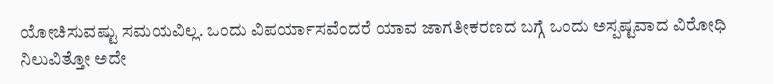ಯೋಚಿಸುವಷ್ಟು ಸಮಯವಿಲ್ಲ. ಒಂದು ವಿಪರ್ಯಾಸವೆಂದರೆ ಯಾವ ಜಾಗತೀಕರಣದ ಬಗ್ಗೆ ಒಂದು ಅಸ್ಪಷ್ಟವಾದ ವಿರೋಧಿ ನಿಲುವಿತ್ತೋ ಅದೇ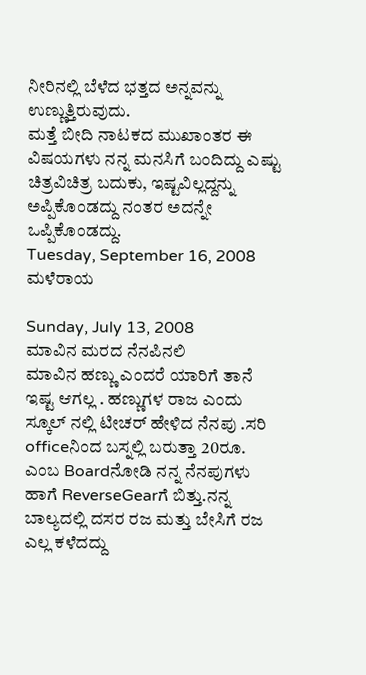ನೀರಿನಲ್ಲಿ ಬೆಳೆದ ಭತ್ತದ ಅನ್ನವನ್ನು ಉಣ್ಣುತ್ತಿರುವುದು.
ಮತ್ತೆ ಬೀದಿ ನಾಟಕದ ಮುಖಾಂತರ ಈ ವಿಷಯಗಳು ನನ್ನ ಮನಸಿಗೆ ಬಂದಿದ್ದು ಎಷ್ಟು ಚಿತ್ರವಿಚಿತ್ರ ಬದುಕು, ಇಷ್ಟವಿಲ್ಲದ್ದನ್ನು ಅಪ್ಪಿಕೊಂಡದ್ದು ನಂತರ ಅದನ್ನೇ ಒಪ್ಪಿಕೊಂಡದ್ದು.
Tuesday, September 16, 2008
ಮಳೆರಾಯ

Sunday, July 13, 2008
ಮಾವಿನ ಮರದ ನೆನಪಿನಲಿ
ಮಾವಿನ ಹಣ್ಣು ಎಂದರೆ ಯಾರಿಗೆ ತಾನೆ ಇಷ್ಟ ಆಗಲ್ಲ . ಹಣ್ಣುಗಳ ರಾಜ ಎಂದು ಸ್ಕೂಲ್ ನಲ್ಲಿ ಟೀಚರ್ ಹೇಳಿದ ನೆನಪು .ಸರಿ officeನಿಂದ ಬಸ್ನಲ್ಲಿ ಬರುತ್ತಾ 20ರೂ. ಎಂಬ Boardನೋಡಿ ನನ್ನ ನೆನಪುಗಳು ಹಾಗೆ ReverseGearಗೆ ಬಿತ್ತು.ನನ್ನ ಬಾಲ್ಯದಲ್ಲಿ ದಸರ ರಜ ಮತ್ತು ಬೇಸಿಗೆ ರಜ ಎಲ್ಲ ಕಳೆದದ್ದು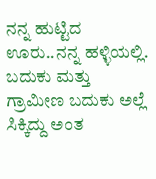ನನ್ನ ಹುಟ್ಟಿದ ಊರು..ನನ್ನ ಹಳ್ಳಿಯಲ್ಲಿ. ಬದುಕು ಮತ್ತು ಗ್ರಾಮೀಣ ಬದುಕು ಅಲ್ಲೆ ಸಿಕ್ಕಿದ್ದು ಅಂತ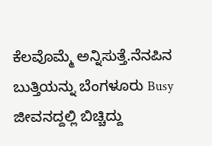ಕೆಲವೊಮ್ಮೆ ಅನ್ನಿಸುತ್ತೆ.ನೆನಪಿನ ಬುತ್ತಿಯನ್ನು ಬೆಂಗಳೂರು Busy ಜೀವನದ್ದಲ್ಲಿ ಬಿಚ್ಚಿದ್ದು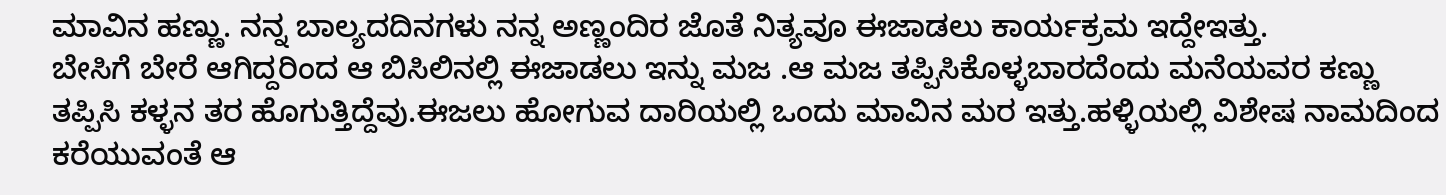ಮಾವಿನ ಹಣ್ಣು. ನನ್ನ ಬಾಲ್ಯದದಿನಗಳು ನನ್ನ ಅಣ್ಣಂದಿರ ಜೊತೆ ನಿತ್ಯವೂ ಈಜಾಡಲು ಕಾರ್ಯಕ್ರಮ ಇದ್ದೇಇತ್ತು.
ಬೇಸಿಗೆ ಬೇರೆ ಆಗಿದ್ದರಿಂದ ಆ ಬಿಸಿಲಿನಲ್ಲಿ ಈಜಾಡಲು ಇನ್ನು ಮಜ .ಆ ಮಜ ತಪ್ಪಿಸಿಕೊಳ್ಳಬಾರದೆಂದು ಮನೆಯವರ ಕಣ್ಣು ತಪ್ಪಿಸಿ ಕಳ್ಳನ ತರ ಹೊಗುತ್ತಿದ್ದೆವು.ಈಜಲು ಹೋಗುವ ದಾರಿಯಲ್ಲಿ ಒಂದು ಮಾವಿನ ಮರ ಇತ್ತು.ಹಳ್ಳಿಯಲ್ಲಿ ವಿಶೇಷ ನಾಮದಿಂದ ಕರೆಯುವಂತೆ ಆ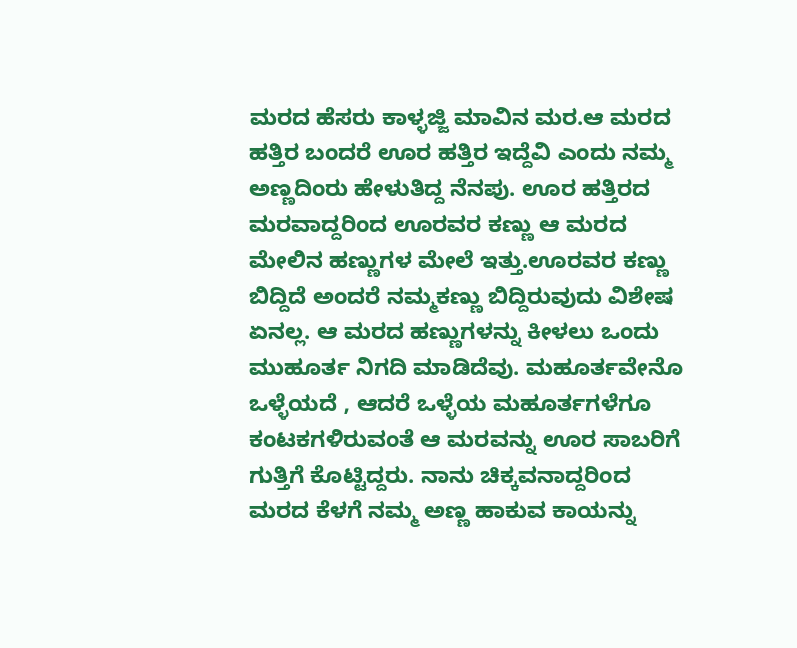ಮರದ ಹೆಸರು ಕಾಳ್ಳಜ್ಜಿ ಮಾವಿನ ಮರ.ಆ ಮರದ ಹತ್ತಿರ ಬಂದರೆ ಊರ ಹತ್ತಿರ ಇದ್ದೆವಿ ಎಂದು ನಮ್ಮ ಅಣ್ಣದಿಂರು ಹೇಳುತಿದ್ದ ನೆನಪು. ಊರ ಹತ್ತಿರದ ಮರವಾದ್ದರಿಂದ ಊರವರ ಕಣ್ಣು ಆ ಮರದ ಮೇಲಿನ ಹಣ್ಣುಗಳ ಮೇಲೆ ಇತ್ತು.ಊರವರ ಕಣ್ಣು ಬಿದ್ದಿದೆ ಅಂದರೆ ನಮ್ಮಕಣ್ಣು ಬಿದ್ದಿರುವುದು ವಿಶೇಷ ಏನಲ್ಲ. ಆ ಮರದ ಹಣ್ಣುಗಳನ್ನು ಕೀಳಲು ಒಂದು ಮುಹೂರ್ತ ನಿಗದಿ ಮಾಡಿದೆವು. ಮಹೂರ್ತವೇನೊ ಒಳ್ಳೆಯದೆ , ಆದರೆ ಒಳ್ಳೆಯ ಮಹೂರ್ತಗಳೆಗೂ ಕಂಟಕಗಳಿರುವಂತೆ ಆ ಮರವನ್ನು ಊರ ಸಾಬರಿಗೆ ಗುತ್ತಿಗೆ ಕೊಟ್ಟಿದ್ದರು. ನಾನು ಚಿಕ್ಕವನಾದ್ದರಿಂದ ಮರದ ಕೆಳಗೆ ನಮ್ಮ ಅಣ್ಣ ಹಾಕುವ ಕಾಯನ್ನು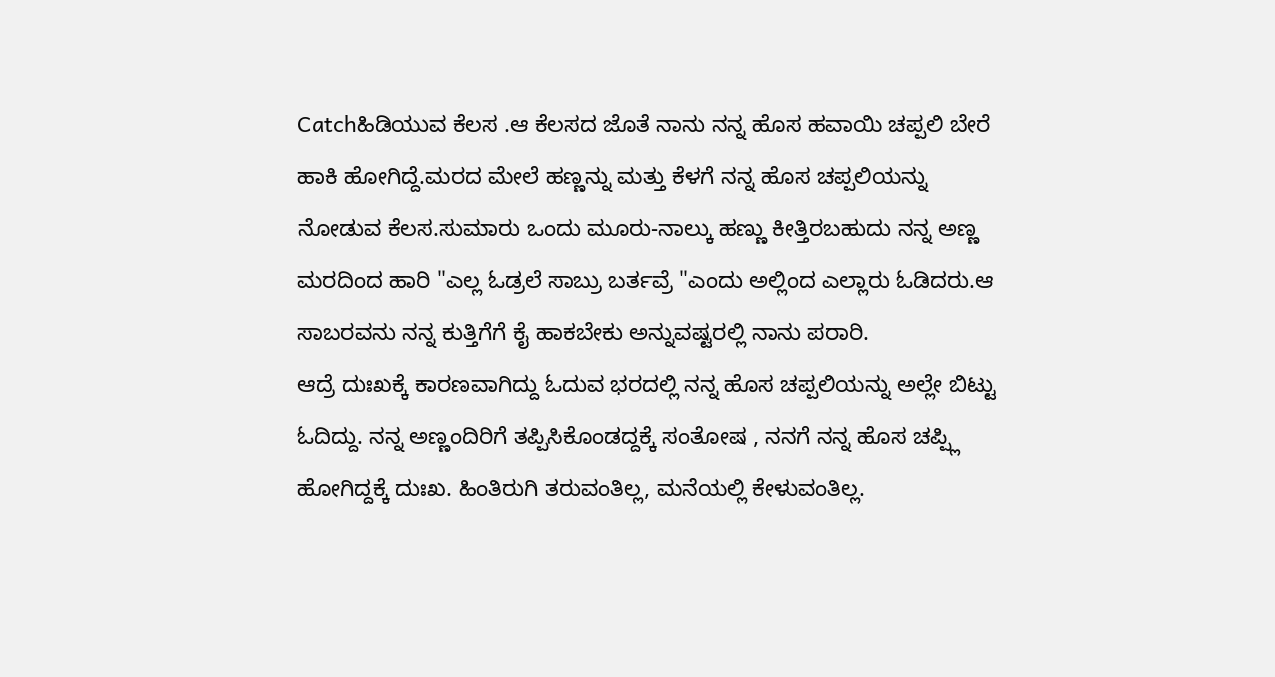Catchಹಿಡಿಯುವ ಕೆಲಸ .ಆ ಕೆಲಸದ ಜೊತೆ ನಾನು ನನ್ನ ಹೊಸ ಹವಾಯಿ ಚಪ್ಪಲಿ ಬೇರೆ ಹಾಕಿ ಹೋಗಿದ್ದೆ.ಮರದ ಮೇಲೆ ಹಣ್ಣನ್ನು ಮತ್ತು ಕೆಳಗೆ ನನ್ನ ಹೊಸ ಚಪ್ಪಲಿಯನ್ನು ನೋಡುವ ಕೆಲಸ.ಸುಮಾರು ಒಂದು ಮೂರು-ನಾಲ್ಕು ಹಣ್ಣು ಕೀತ್ತಿರಬಹುದು ನನ್ನ ಅಣ್ಣ ಮರದಿಂದ ಹಾರಿ "ಎಲ್ಲ ಓಡ್ರಲೆ ಸಾಬ್ರು ಬರ್ತವ್ರೆ "ಎಂದು ಅಲ್ಲಿಂದ ಎಲ್ಲಾರು ಓಡಿದರು.ಆ ಸಾಬರವನು ನನ್ನ ಕುತ್ತಿಗೆಗೆ ಕೈ ಹಾಕಬೇಕು ಅನ್ನುವಷ್ಟರಲ್ಲಿ ನಾನು ಪರಾರಿ.
ಆದ್ರೆ ದುಃಖಕ್ಕೆ ಕಾರಣವಾಗಿದ್ದು ಓದುವ ಭರದಲ್ಲಿ ನನ್ನ ಹೊಸ ಚಪ್ಪಲಿಯನ್ನು ಅಲ್ಲೇ ಬಿಟ್ಟು ಓದಿದ್ದು. ನನ್ನ ಅಣ್ಣಂದಿರಿಗೆ ತಪ್ಪಿಸಿಕೊಂಡದ್ದಕ್ಕೆ ಸಂತೋಷ , ನನಗೆ ನನ್ನ ಹೊಸ ಚಪ್ಪ್ಲಿ ಹೋಗಿದ್ದಕ್ಕೆ ದುಃಖ. ಹಿಂತಿರುಗಿ ತರುವಂತಿಲ್ಲ, ಮನೆಯಲ್ಲಿ ಕೇಳುವಂತಿಲ್ಲ.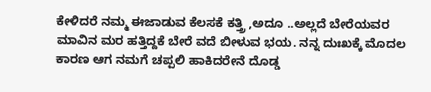ಕೇಳಿದರೆ ನಮ್ಮ ಈಜಾಡುವ ಕೆಲಸಕೆ ಕತ್ತ್ರಿ ,ಅದೂ ..ಅಲ್ಲದೆ ಬೇರೆಯವರ ಮಾವಿನ ಮರ ಹತ್ತಿದ್ದಕೆ ಬೇರೆ ವದೆ ಬೀಳುವ ಭಯ. ನನ್ನ ದುಃಖಕ್ಕೆ ಮೊದಲ ಕಾರಣ ಆಗ ನಮಗೆ ಚಪ್ಪಲಿ ಹಾಕಿದರೇನೆ ದೊಡ್ಡ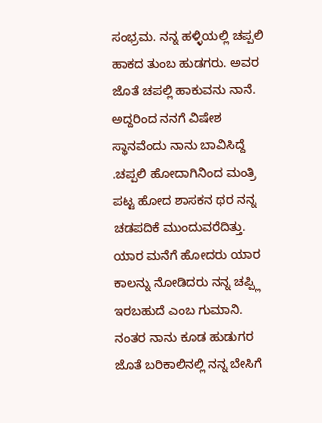ಸಂಭ್ರಮ. ನನ್ನ ಹಳ್ಳಿಯಲ್ಲಿ ಚಪ್ಪಲಿ ಹಾಕದ ತುಂಬ ಹುಡಗರು. ಅವರ ಜೊತೆ ಚಪಲ್ಲಿ ಹಾಕುವನು ನಾನೆ. ಅದ್ದರಿಂದ ನನಗೆ ವಿಷೇಶ ಸ್ಥಾನವೆಂದು ನಾನು ಬಾವಿಸಿದ್ದೆ .ಚಪ್ಪಲಿ ಹೋದಾಗಿನಿಂದ ಮಂತ್ರಿ ಪಟ್ಟ ಹೋದ ಶಾಸಕನ ಥರ ನನ್ನ ಚಡಪದಿಕೆ ಮುಂದುವರೆದಿತ್ತು. ಯಾರ ಮನೆಗೆ ಹೋದರು ಯಾರ ಕಾಲನ್ನು ನೋಡಿದರು ನನ್ನ ಚಪ್ಪ್ಲಿ ಇರಬಹುದೆ ಎಂಬ ಗುಮಾನಿ. ನಂತರ ನಾನು ಕೂಡ ಹುಡುಗರ ಜೊತೆ ಬರಿಕಾಲಿನಲ್ಲಿ ನನ್ನ ಬೇಸಿಗೆ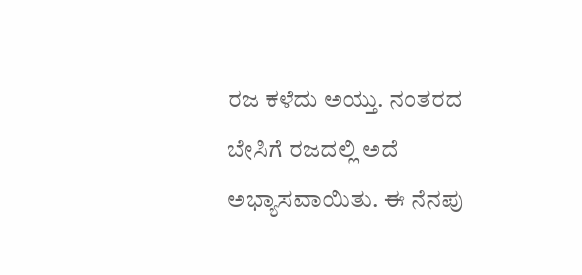ರಜ ಕಳೆದು ಅಯ್ತು. ನಂತರದ ಬೇಸಿಗೆ ರಜದಲ್ಲಿ ಅದೆ ಅಭ್ಯಾಸವಾಯಿತು. ಈ ನೆನಪು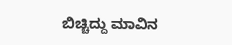ಬಿಚ್ಚಿದ್ದು ಮಾವಿನ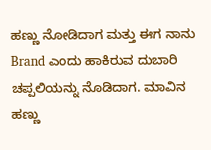ಹಣ್ಣು ನೋಡಿದಾಗ ಮತ್ತು ಈಗ ನಾನು Brand ಎಂದು ಹಾಕಿರುವ ದುಬಾರಿ ಚಪ್ಪಲಿಯನ್ನು ನೊಡಿದಾಗ. ಮಾವಿನ ಹಣ್ಣು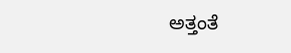ಅತ್ತಂತೆ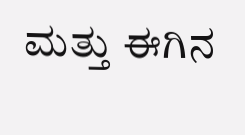ಮತ್ತು ಈಗಿನ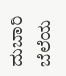ದುಬಾರಿ ಬೆಲೆಯ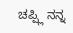ಚಪ್ಪ್ಲಿ ನನ್ನ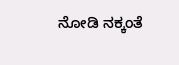ನೋಡಿ ನಕ್ಕಂತೆ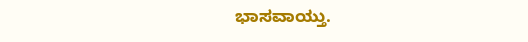ಭಾಸವಾಯ್ತು.